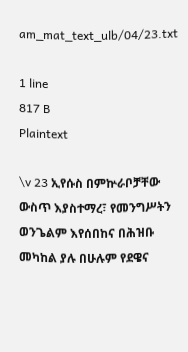am_mat_text_ulb/04/23.txt

1 line
817 B
Plaintext

\v 23 ኢየሱስ በምኵራቦቻቸው ውስጥ እያስተማረ፣ የመንግሥትን ወንጌልም እየሰበከና በሕዝቡ መካከል ያሉ በሁሉም የደዌና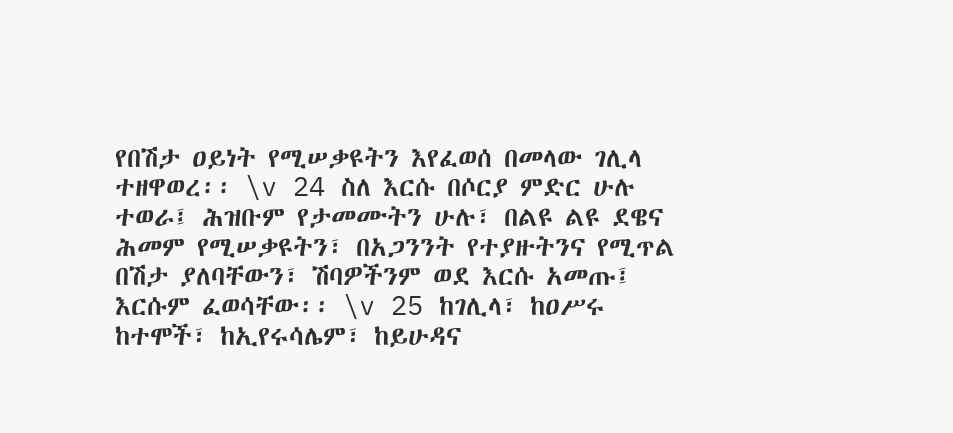የበሽታ ዐይነት የሚሠቃዩትን እየፈወሰ በመላው ገሊላ ተዘዋወረ፡፡ \v 24 ስለ እርሱ በሶርያ ምድር ሁሉ ተወራ፤ ሕዝቡም የታመሙትን ሁሉ፣ በልዩ ልዩ ደዌና ሕመም የሚሠቃዩትን፣ በአጋንንት የተያዙትንና የሚጥል በሽታ ያለባቸውን፣ ሽባዎችንም ወደ እርሱ አመጡ፤ እርሱም ፈወሳቸው፡፡ \v 25 ከገሊላ፣ ከዐሥሩ ከተሞች፣ ከኢየሩሳሌም፣ ከይሁዳና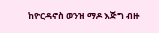ከዮርዳኖስ ወንዝ ማዶ እጅግ ብዙ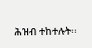ሕዝብ ተከተሉት፡፡